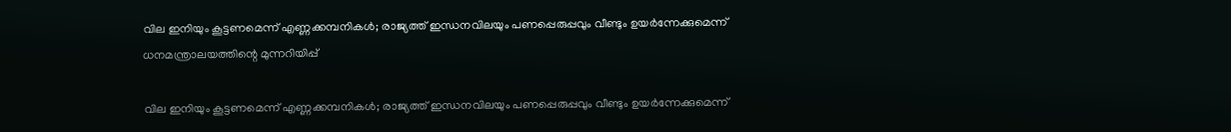വില ഇനിയും കൂട്ടണമെന്ന് എണ്ണക്കമ്പനികൾ; രാജ്യത്ത് ഇന്ധനവിലയും പണപ്പെരുപ്പവും വീണ്ടും ഉയർന്നേക്കുമെന്ന് ധനമന്ത്രാലയത്തിന്റെ മുന്നറിയിപ്പ്

വില ഇനിയും കൂട്ടണമെന്ന് എണ്ണക്കമ്പനികൾ; രാജ്യത്ത് ഇന്ധനവിലയും പണപ്പെരുപ്പവും വീണ്ടും ഉയർന്നേക്കുമെന്ന്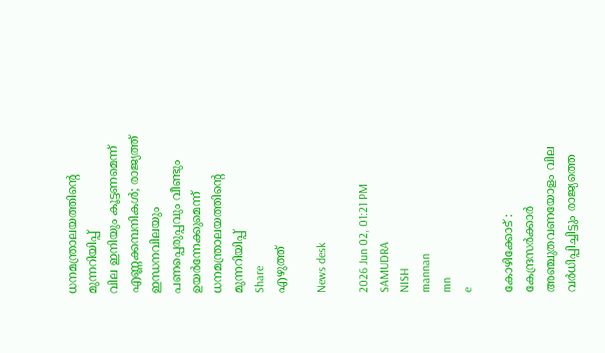ധനമന്ത്രാലയത്തിന്റെ മുന്നറിയിപ്പ്
വില ഇനിയും കൂട്ടണമെന്ന് എണ്ണക്കമ്പനികൾ; രാജ്യത്ത് ഇന്ധനവിലയും പണപ്പെരുപ്പവും വീണ്ടും ഉയർന്നേക്കുമെന്ന് ധനമന്ത്രാലയത്തിന്റെ മുന്നറിയിപ്പ്
Share
എഴുത്ത്

News desk

2026 Jun 02, 01:21 PM
SAMUDRA
NISH
mannan
mn
e

കോഴിക്കോട് : കേന്ദ്രസർക്കാർ അഞ്ചുതവണയോളം വില വർധിപ്പിച്ചിട്ടും രാജ്യത്തെ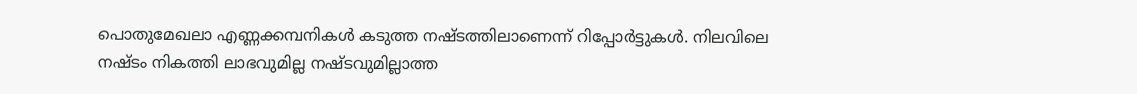പൊതുമേഖലാ എണ്ണക്കമ്പനികൾ കടുത്ത നഷ്ടത്തിലാണെന്ന് റിപ്പോർട്ടുകൾ. നിലവിലെ നഷ്ടം നികത്തി ലാഭവുമില്ല നഷ്ടവുമില്ലാത്ത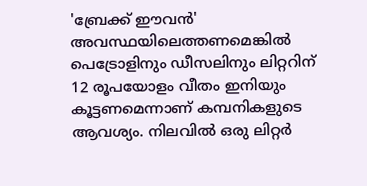'ബ്രേക്ക് ഈവൻ' അവസ്ഥയിലെത്തണമെങ്കിൽ പെട്രോളിനും ഡീസലിനും ലിറ്ററിന് 12 രൂപയോളം വീതം ഇനിയും കൂട്ടണമെന്നാണ് കമ്പനികളുടെ ആവശ്യം. നിലവിൽ ഒരു ലിറ്റർ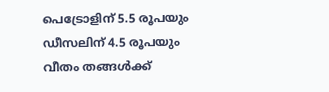പെട്രോളിന് 5.5 രൂപയും ഡീസലിന് 4.5 രൂപയും വീതം തങ്ങൾക്ക്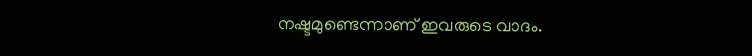നഷ്ടമുണ്ടെന്നാണ് ഇവരുടെ വാദം.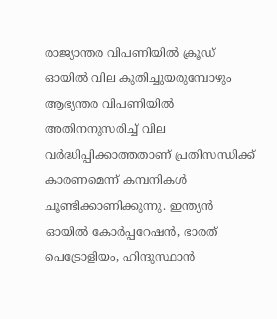രാജ്യാന്തര വിപണിയിൽ ക്രൂഡ് ഓയിൽ വില കുതിച്ചുയരുമ്പോഴും ആഭ്യന്തര വിപണിയിൽ അതിനനുസരിച്ച് വില വർദ്ധിപ്പിക്കാത്തതാണ് പ്രതിസന്ധിക്ക് കാരണമെന്ന് കമ്പനികൾ ചൂണ്ടിക്കാണിക്കുന്നു. ഇന്ത്യൻ ഓയിൽ കോർപ്പറേഷൻ, ഭാരത് പെട്രോളിയം, ഹിന്ദുസ്ഥാൻ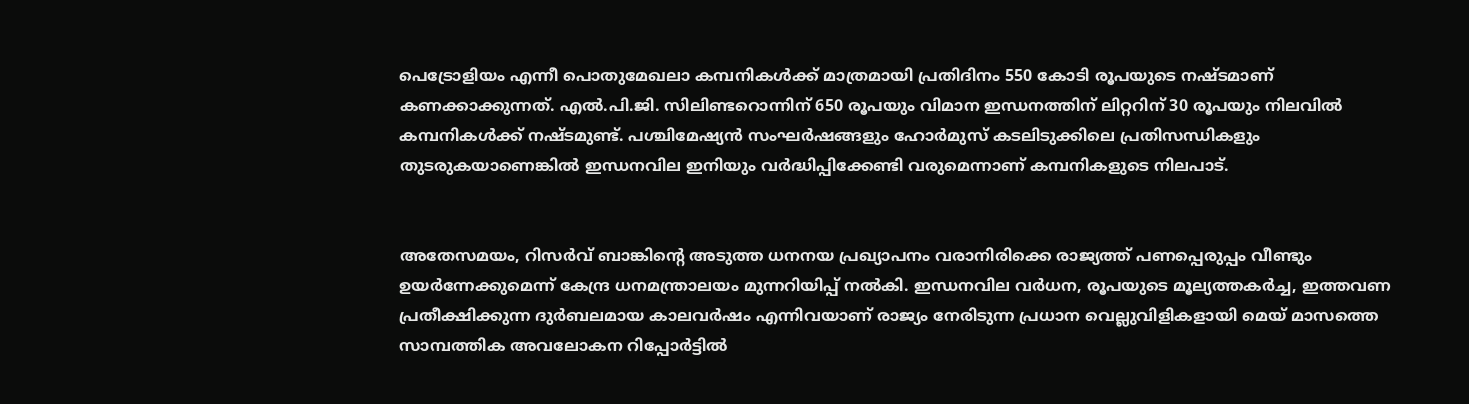പെട്രോളിയം എന്നീ പൊതുമേഖലാ കമ്പനികൾക്ക് മാത്രമായി പ്രതിദിനം 550 കോടി രൂപയുടെ നഷ്ടമാണ് കണക്കാക്കുന്നത്. എൽ.പി.ജി. സിലിണ്ടറൊന്നിന് 650 രൂപയും വിമാന ഇന്ധനത്തിന് ലിറ്ററിന് 30 രൂപയും നിലവിൽ കമ്പനികൾക്ക് നഷ്ടമുണ്ട്. പശ്ചിമേഷ്യൻ സംഘർഷങ്ങളും ഹോർമുസ് കടലിടുക്കിലെ പ്രതിസന്ധികളും തുടരുകയാണെങ്കിൽ ഇന്ധനവില ഇനിയും വർദ്ധിപ്പിക്കേണ്ടി വരുമെന്നാണ് കമ്പനികളുടെ നിലപാട്.


അതേസമയം, റിസർവ് ബാങ്കിന്റെ അടുത്ത ധനനയ പ്രഖ്യാപനം വരാനിരിക്കെ രാജ്യത്ത് പണപ്പെരുപ്പം വീണ്ടും ഉയർന്നേക്കുമെന്ന് കേന്ദ്ര ധനമന്ത്രാലയം മുന്നറിയിപ്പ് നൽകി. ഇന്ധനവില വർധന, രൂപയുടെ മൂല്യത്തകർച്ച, ഇത്തവണ പ്രതീക്ഷിക്കുന്ന ദുർബലമായ കാലവർഷം എന്നിവയാണ് രാജ്യം നേരിടുന്ന പ്രധാന വെല്ലുവിളികളായി മെയ് മാസത്തെ സാമ്പത്തിക അവലോകന റിപ്പോർട്ടിൽ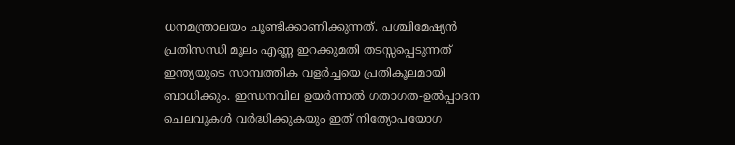ധനമന്ത്രാലയം ചൂണ്ടിക്കാണിക്കുന്നത്. പശ്ചിമേഷ്യൻ പ്രതിസന്ധി മൂലം എണ്ണ ഇറക്കുമതി തടസ്സപ്പെടുന്നത് ഇന്ത്യയുടെ സാമ്പത്തിക വളർച്ചയെ പ്രതികൂലമായി ബാധിക്കും. ഇന്ധനവില ഉയർന്നാൽ ഗതാഗത-ഉൽപ്പാദന ചെലവുകൾ വർദ്ധിക്കുകയും ഇത് നിത്യോപയോഗ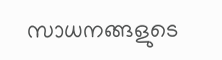സാധനങ്ങളുടെ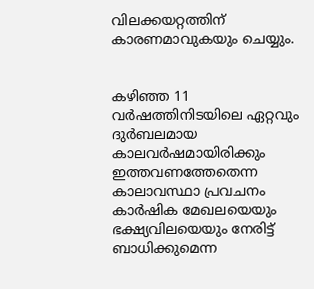വിലക്കയറ്റത്തിന് കാരണമാവുകയും ചെയ്യും.


കഴിഞ്ഞ 11 വർഷത്തിനിടയിലെ ഏറ്റവും ദുർബലമായ കാലവർഷമായിരിക്കും ഇത്തവണത്തേതെന്ന കാലാവസ്ഥാ പ്രവചനം കാർഷിക മേഖലയെയും ഭക്ഷ്യവിലയെയും നേരിട്ട് ബാധിക്കുമെന്ന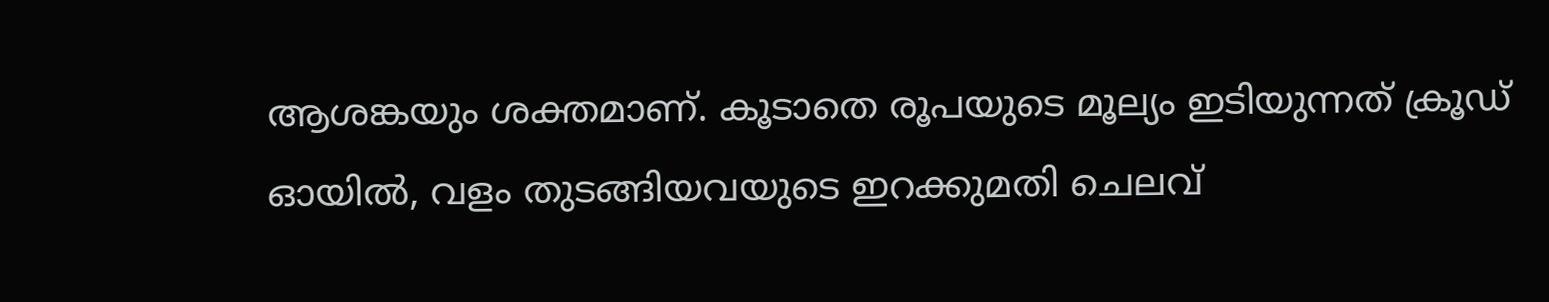ആശങ്കയും ശക്തമാണ്. കൂടാതെ രൂപയുടെ മൂല്യം ഇടിയുന്നത് ക്രൂഡ് ഓയിൽ, വളം തുടങ്ങിയവയുടെ ഇറക്കുമതി ചെലവ്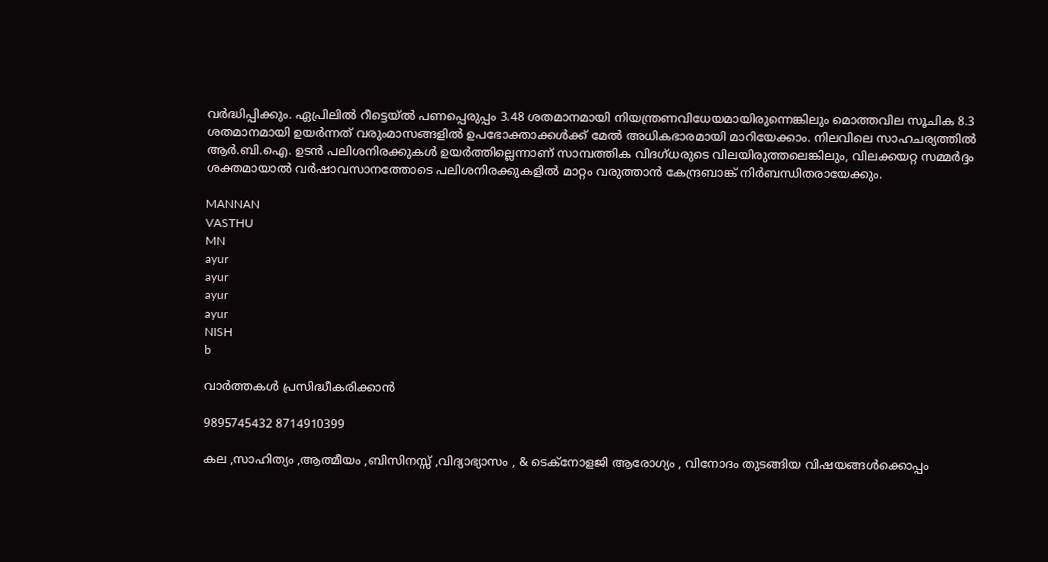വർദ്ധിപ്പിക്കും. ഏപ്രിലിൽ റീട്ടെയ്ൽ പണപ്പെരുപ്പം 3.48 ശതമാനമായി നിയന്ത്രണവിധേയമായിരുന്നെങ്കിലും മൊത്തവില സൂചിക 8.3 ശതമാനമായി ഉയർന്നത് വരുംമാസങ്ങളിൽ ഉപഭോക്താക്കൾക്ക് മേൽ അധികഭാരമായി മാറിയേക്കാം. നിലവിലെ സാഹചര്യത്തിൽ ആർ.ബി.ഐ. ഉടൻ പലിശനിരക്കുകൾ ഉയർത്തില്ലെന്നാണ് സാമ്പത്തിക വിദഗ്ധരുടെ വിലയിരുത്തലെങ്കിലും, വിലക്കയറ്റ സമ്മർദ്ദം ശക്തമായാൽ വർഷാവസാനത്തോടെ പലിശനിരക്കുകളിൽ മാറ്റം വരുത്താൻ കേന്ദ്രബാങ്ക് നിർബന്ധിതരായേക്കും.

MANNAN
VASTHU
MN
ayur
ayur
ayur
ayur
NISH
b

വാർത്തകൾ പ്രസിദ്ധീകരിക്കാൻ

9895745432 8714910399

കല ,സാഹിത്യം ,ആത്മീയം ,ബിസിനസ്സ് ,വിദ്യാഭ്യാസം , & ടെക്‌നോളജി ആരോഗ്യം , വിനോദം തുടങ്ങിയ വിഷയങ്ങൾക്കൊപ്പം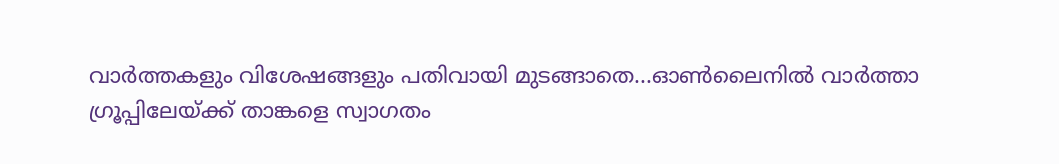വാർത്തകളും വിശേഷങ്ങളും പതിവായി മുടങ്ങാതെ...ഓൺലൈനിൽ വാർത്താ ഗ്രൂപ്പിലേയ്ക്ക് താങ്കളെ സ്വാഗതം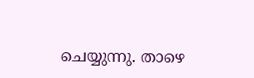ചെയ്യുന്നു. താഴെ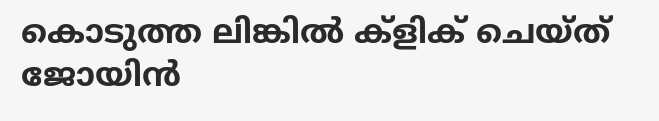കൊടുത്ത ലിങ്കിൽ ക്ളിക് ചെയ്‌ത്‌ ജോയിൻ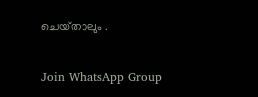ചെയ്‌താലും .

Join WhatsApp Group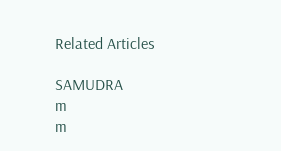Related Articles

SAMUDRA
m
m